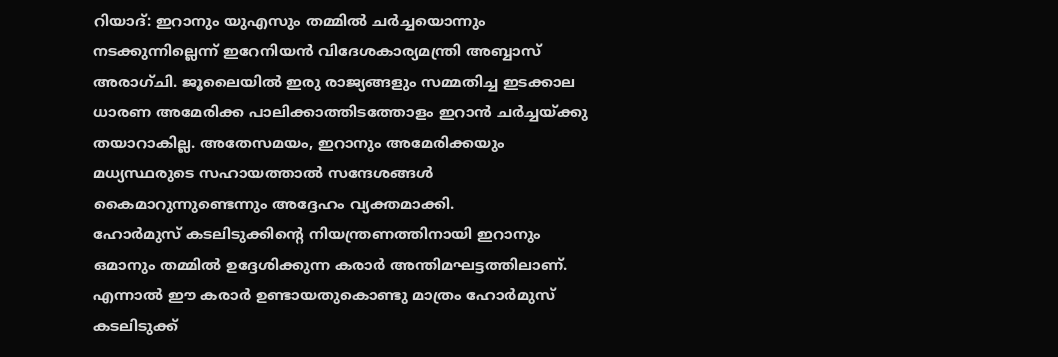റിയാദ്: ഇറാനും യുഎസും തമ്മിൽ ചർച്ചയൊന്നും നടക്കുന്നില്ലെന്ന് ഇറേനിയൻ വിദേശകാര്യമന്ത്രി അബ്ബാസ് അരാഗ്ചി. ജൂലൈയിൽ ഇരു രാജ്യങ്ങളും സമ്മതിച്ച ഇടക്കാല ധാരണ അമേരിക്ക പാലിക്കാത്തിടത്തോളം ഇറാൻ ചർച്ചയ്ക്കു തയാറാകില്ല. അതേസമയം, ഇറാനും അമേരിക്കയും മധ്യസ്ഥരുടെ സഹായത്താൽ സന്ദേശങ്ങൾ കൈമാറുന്നുണ്ടെന്നും അദ്ദേഹം വ്യക്തമാക്കി.
ഹോർമുസ് കടലിടുക്കിന്റെ നിയന്ത്രണത്തിനായി ഇറാനും ഒമാനും തമ്മിൽ ഉദ്ദേശിക്കുന്ന കരാർ അന്തിമഘട്ടത്തിലാണ്. എന്നാൽ ഈ കരാർ ഉണ്ടായതുകൊണ്ടു മാത്രം ഹോർമുസ് കടലിടുക്ക്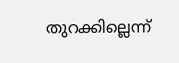തുറക്കില്ലെന്ന്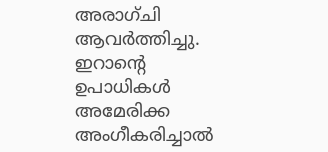അരാഗ്ചി ആവർത്തിച്ചു. ഇറാന്റെ ഉപാധികൾ അമേരിക്ക അംഗീകരിച്ചാൽ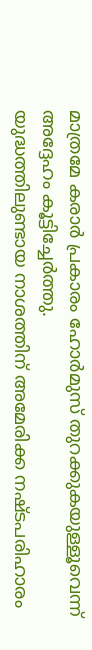മാത്രമേ കരാർ പ്രകാരം ഹോർമുസ് തുറക്കുകയുള്ളൂവെന്ന് അദ്ദേഹം കൂട്ടിച്ചേർത്തു.
യുദ്ധത്തിലുണ്ടായ നാശത്തിന് അമേരിക്ക നഷ്ടപരിഹാരം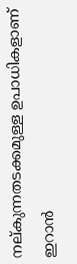നല്കുന്നതടക്കമുള്ള ഉപാധികളാണ് ഇറാൻ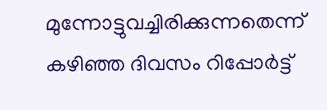മുന്നോട്ടുവച്ചിരിക്കുന്നതെന്ന് കഴിഞ്ഞ ദിവസം റിപ്പോർട്ട്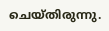ചെയ്തിരുന്നു.